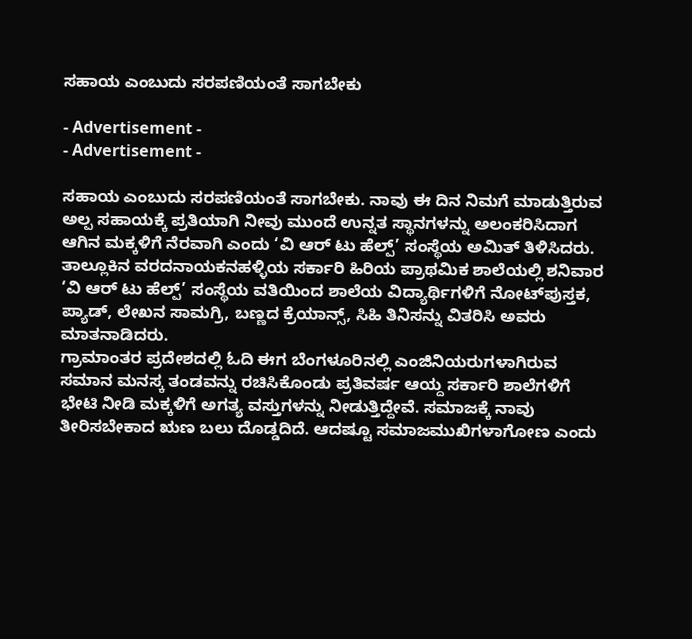ಸಹಾಯ ಎಂಬುದು ಸರಪಣಿಯಂತೆ ಸಾಗಬೇಕು

- Advertisement -
- Advertisement -

ಸಹಾಯ ಎಂಬುದು ಸರಪಣಿಯಂತೆ ಸಾಗಬೇಕು. ನಾವು ಈ ದಿನ ನಿಮಗೆ ಮಾಡುತ್ತಿರುವ ಅಲ್ಪ ಸಹಾಯಕ್ಕೆ ಪ್ರತಿಯಾಗಿ ನೀವು ಮುಂದೆ ಉನ್ನತ ಸ್ಥಾನಗಳನ್ನು ಅಲಂಕರಿಸಿದಾಗ ಆಗಿನ ಮಕ್ಕಳಿಗೆ ನೆರವಾಗಿ ಎಂದು ‘ವಿ ಆರ್‌ ಟು ಹೆಲ್ಪ್‌’ ಸಂಸ್ಥೆಯ ಅಮಿತ್‌ ತಿಳಿಸಿದರು.
ತಾಲ್ಲೂಕಿನ ವರದನಾಯಕನಹಳ್ಳಿಯ ಸರ್ಕಾರಿ ಹಿರಿಯ ಪ್ರಾಥಮಿಕ ಶಾಲೆಯಲ್ಲಿ ಶನಿವಾರ ‘ವಿ ಆರ್‌ ಟು ಹೆಲ್ಪ್‌’ ಸಂಸ್ಥೆಯ ವತಿಯಿಂದ ಶಾಲೆಯ ವಿದ್ಯಾರ್ಥಿಗಳಿಗೆ ನೋಟ್‌ಪುಸ್ತಕ, ಪ್ಯಾಡ್‌, ಲೇಖನ ಸಾಮಗ್ರಿ, ಬಣ್ಣದ ಕ್ರೆಯಾನ್ಸ್‌, ಸಿಹಿ ತಿನಿಸನ್ನು ವಿತರಿಸಿ ಅವರು ಮಾತನಾಡಿದರು.
ಗ್ರಾಮಾಂತರ ಪ್ರದೇಶದಲ್ಲಿ ಓದಿ ಈಗ ಬೆಂಗಳೂರಿನಲ್ಲಿ ಎಂಜಿನಿಯರುಗಳಾಗಿರುವ ಸಮಾನ ಮನಸ್ಕ ತಂಡವನ್ನು ರಚಿಸಿಕೊಂಡು ಪ್ರತಿವರ್ಷ ಆಯ್ದ ಸರ್ಕಾರಿ ಶಾಲೆಗಳಿಗೆ ಭೇಟಿ ನೀಡಿ ಮಕ್ಕಳಿಗೆ ಅಗತ್ಯ ವಸ್ತುಗಳನ್ನು ನೀಡುತ್ತಿದ್ದೇವೆ. ಸಮಾಜಕ್ಕೆ ನಾವು ತೀರಿಸಬೇಕಾದ ಋಣ ಬಲು ದೊಡ್ಡದಿದೆ. ಆದಷ್ಟೂ ಸಮಾಜಮುಖಿಗಳಾಗೋಣ ಎಂದು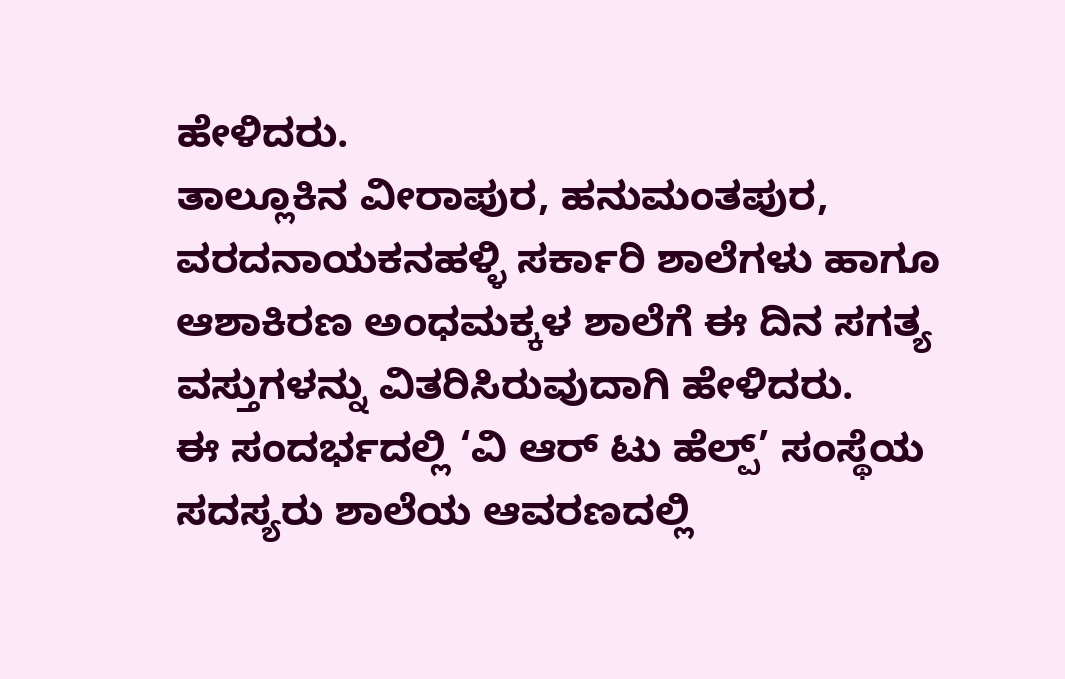ಹೇಳಿದರು.
ತಾಲ್ಲೂಕಿನ ವೀರಾಪುರ, ಹನುಮಂತಪುರ, ವರದನಾಯಕನಹಳ್ಳಿ ಸರ್ಕಾರಿ ಶಾಲೆಗಳು ಹಾಗೂ ಆಶಾಕಿರಣ ಅಂಧಮಕ್ಕಳ ಶಾಲೆಗೆ ಈ ದಿನ ಸಗತ್ಯ ವಸ್ತುಗಳನ್ನು ವಿತರಿಸಿರುವುದಾಗಿ ಹೇಳಿದರು.
ಈ ಸಂದರ್ಭದಲ್ಲಿ ‘ವಿ ಆರ್‌ ಟು ಹೆಲ್ಪ್‌’ ಸಂಸ್ಥೆಯ ಸದಸ್ಯರು ಶಾಲೆಯ ಆವರಣದಲ್ಲಿ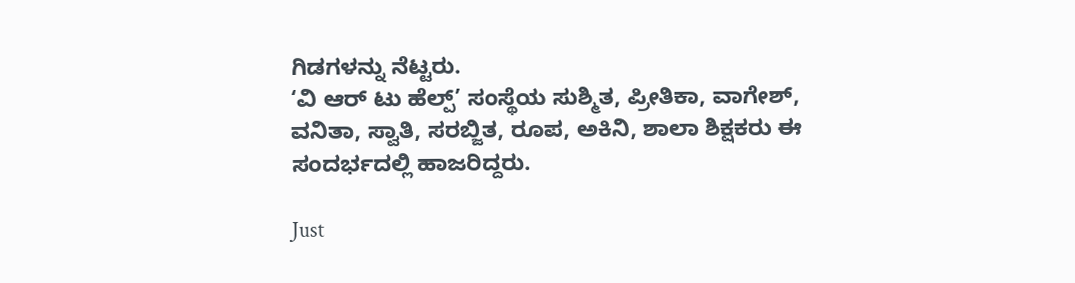ಗಿಡಗಳನ್ನು ನೆಟ್ಟರು.
‘ವಿ ಆರ್‌ ಟು ಹೆಲ್ಪ್‌’ ಸಂಸ್ಥೆಯ ಸುಶ್ಮಿತ, ಪ್ರೀತಿಕಾ, ವಾಗೇಶ್‌, ವನಿತಾ, ಸ್ವಾತಿ, ಸರಬ್ಜಿತ, ರೂಪ, ಅಕಿನಿ, ಶಾಲಾ ಶಿಕ್ಷಕರು ಈ ಸಂದರ್ಭದಲ್ಲಿ ಹಾಜರಿದ್ದರು.

Just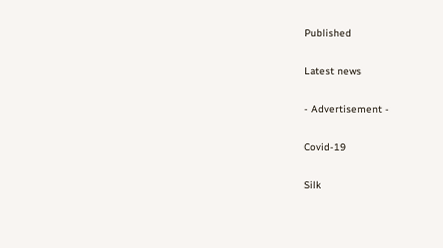Published

Latest news

- Advertisement -

Covid-19

Silk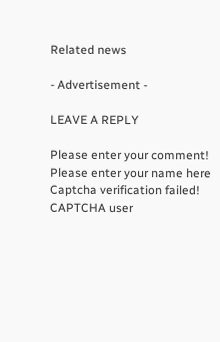Related news

- Advertisement -

LEAVE A REPLY

Please enter your comment!
Please enter your name here
Captcha verification failed!
CAPTCHA user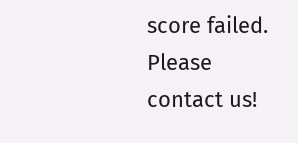score failed. Please contact us!